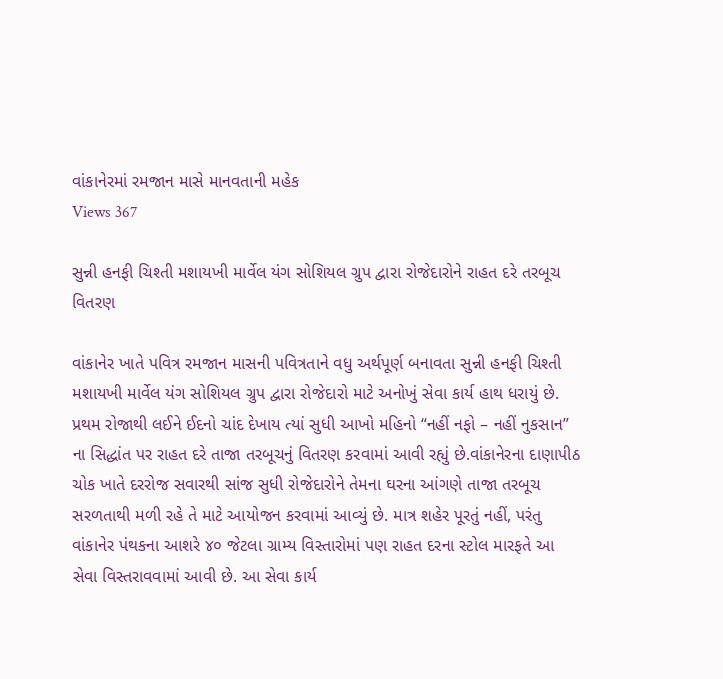વાંકાનેરમાં રમજાન માસે માનવતાની મહેક
Views 367

સુન્ની હનફી ચિશ્તી મશાયખી માર્વેલ યંગ સોશિયલ ગ્રુપ દ્વારા રોજેદારોને રાહત દરે તરબૂચ વિતરણ

વાંકાનેર ખાતે પવિત્ર રમજાન માસની પવિત્રતાને વધુ અર્થપૂર્ણ બનાવતા સુન્ની હનફી ચિશ્તી મશાયખી માર્વેલ યંગ સોશિયલ ગ્રુપ દ્વારા રોજેદારો માટે અનોખું સેવા કાર્ય હાથ ધરાયું છે. પ્રથમ રોજાથી લઈને ઈદનો ચાંદ દેખાય ત્યાં સુધી આખો મહિનો “નહીં નફો – નહીં નુકસાન” ના સિદ્ધાંત પર રાહત દરે તાજા તરબૂચનું વિતરણ કરવામાં આવી રહ્યું છે.વાંકાનેરના દાણાપીઠ ચોક ખાતે દરરોજ સવારથી સાંજ સુધી રોજેદારોને તેમના ઘરના આંગણે તાજા તરબૂચ સરળતાથી મળી રહે તે માટે આયોજન કરવામાં આવ્યું છે. માત્ર શહેર પૂરતું નહીં, પરંતુ વાંકાનેર પંથકના આશરે ૪૦ જેટલા ગ્રામ્ય વિસ્તારોમાં પણ રાહત દરના સ્ટોલ મારફતે આ સેવા વિસ્તરાવવામાં આવી છે. આ સેવા કાર્ય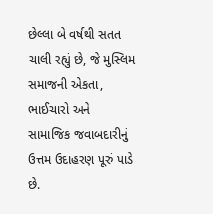છેલ્લા બે વર્ષથી સતત ચાલી રહ્યું છે, જે મુસ્લિમ સમાજની એકતા, ભાઈચારો અને સામાજિક જવાબદારીનું ઉત્તમ ઉદાહરણ પૂરું પાડે છે.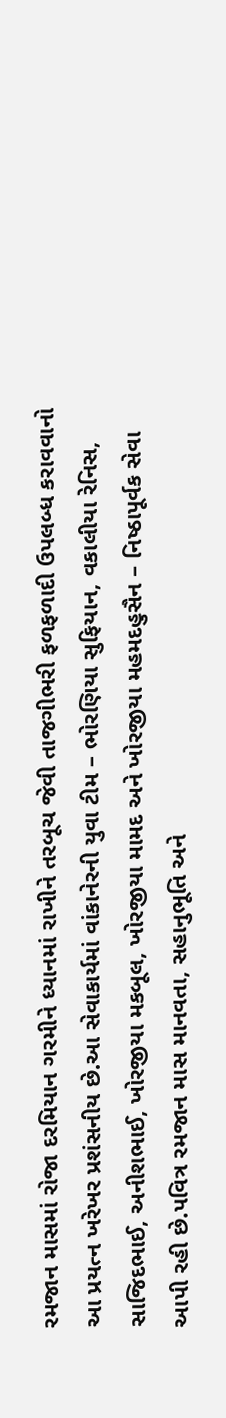રમજાન માસમાં રોજા દરમિયાન ગરમીને ધ્યાનમાં રાખીને તરબૂચ જેવી તાજગીભરી ફળફળાદી ઉપલબ્ધ કરાવવાનો આ પ્રયત્ન ખરેખર પ્રશંસનીય છે.આ સેવાકાર્યમાં વાંકાનેરની યુવા ટીમ – ભોરણિયા સુફિયાન, વકાલીયા રેનિસ, સાજિદભાઈ, અનીશભાઈ, ખોરજીયા મકબૂલ, ખોરજીયા મામદ અને ખોરજીયા મહમદહુસૈન – નિષ્ઠાપૂર્વક સેવા આપી રહી છે.પવિત્ર રમજાન માસ માનવતા, સહાનુભૂતિ અને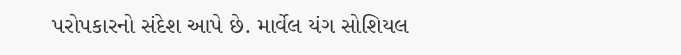પરોપકારનો સંદેશ આપે છે. માર્વેલ યંગ સોશિયલ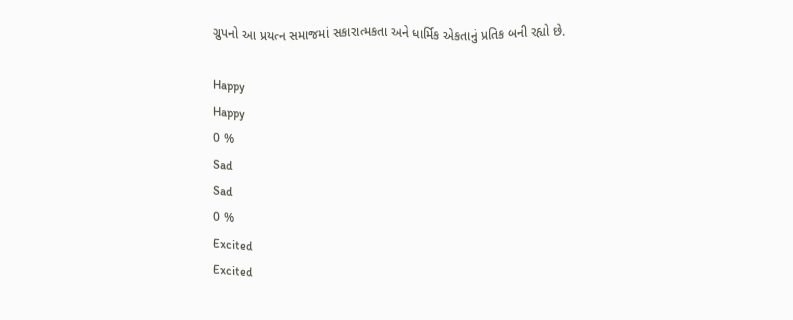ગ્રુપનો આ પ્રયત્ન સમાજમાં સકારાત્મકતા અને ધાર્મિક એકતાનું પ્રતિક બની રહ્યો છે.

Happy
Happy
0 %
Sad
Sad
0 %
Excited
Excited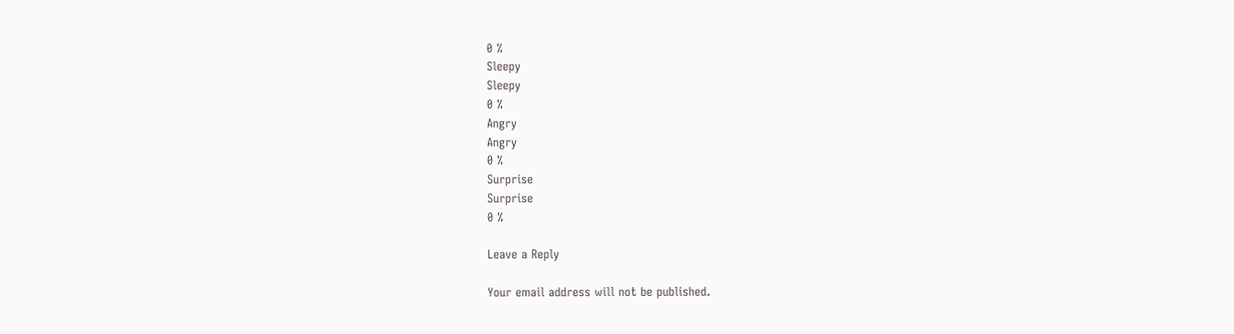0 %
Sleepy
Sleepy
0 %
Angry
Angry
0 %
Surprise
Surprise
0 %

Leave a Reply

Your email address will not be published.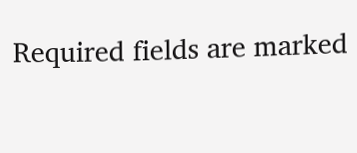Required fields are marked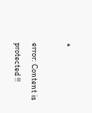*

error: Content is protected !!